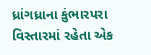ધ્રાંગધ્રાના કુંભારપરા વિસ્તારમાં રહેતા એક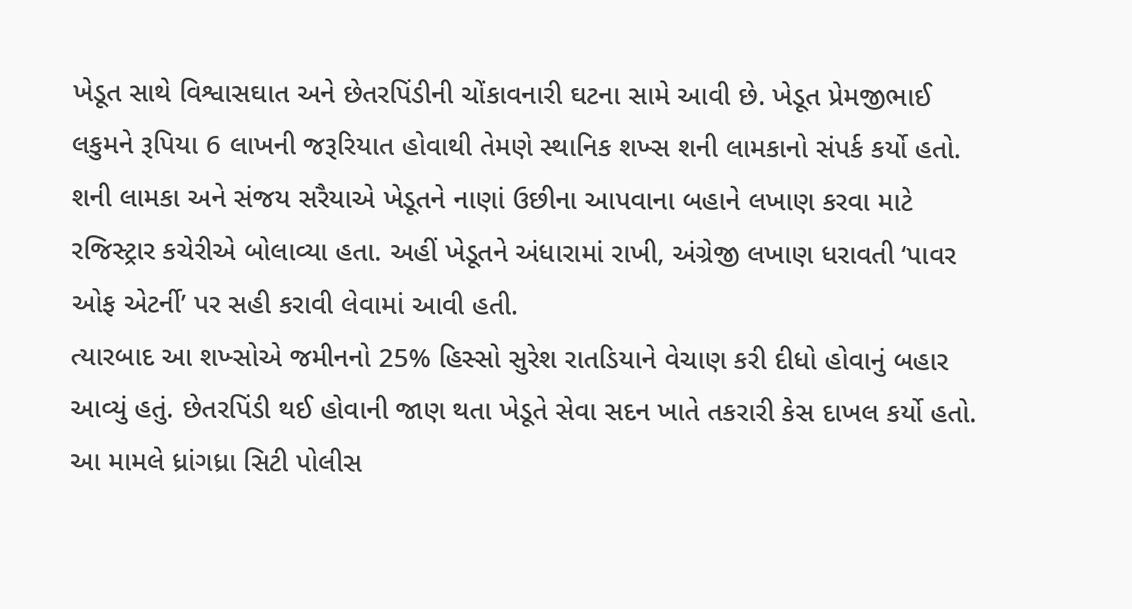ખેડૂત સાથે વિશ્વાસઘાત અને છેતરપિંડીની ચોંકાવનારી ઘટના સામે આવી છે. ખેડૂત પ્રેમજીભાઈ લકુમને રૂપિયા 6 લાખની જરૂરિયાત હોવાથી તેમણે સ્થાનિક શખ્સ શની લામકાનો સંપર્ક કર્યો હતો.
શની લામકા અને સંજય સરૈયાએ ખેડૂતને નાણાં ઉછીના આપવાના બહાને લખાણ કરવા માટે રજિસ્ટ્રાર કચેરીએ બોલાવ્યા હતા. અહીં ખેડૂતને અંધારામાં રાખી, અંગ્રેજી લખાણ ધરાવતી ‘પાવર ઓફ એટર્ની’ પર સહી કરાવી લેવામાં આવી હતી.
ત્યારબાદ આ શખ્સોએ જમીનનો 25% હિસ્સો સુરેશ રાતડિયાને વેચાણ કરી દીધો હોવાનું બહાર આવ્યું હતું. છેતરપિંડી થઈ હોવાની જાણ થતા ખેડૂતે સેવા સદન ખાતે તકરારી કેસ દાખલ કર્યો હતો. આ મામલે ધ્રાંગધ્રા સિટી પોલીસ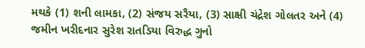મથકે (1) શની લામકા, (2) સંજય સરૈયા, (3) સાક્ષી ચંદ્રેશ ગોલતર અને (4) જમીન ખરીદનાર સુરેશ રાતડિયા વિરુદ્ધ ગુનો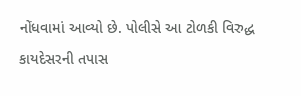નોંધવામાં આવ્યો છે. પોલીસે આ ટોળકી વિરુદ્ધ કાયદેસરની તપાસ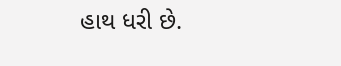હાથ ધરી છે.